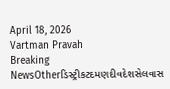April 18, 2026
Vartman Pravah
Breaking NewsOtherડિસ્ટ્રીકટદમણદીવદેશસેલવાસ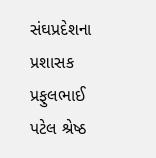સંઘપ્રદેશના પ્રશાસક પ્રફુલભાઈ પટેલ શ્રેષ્‍ઠ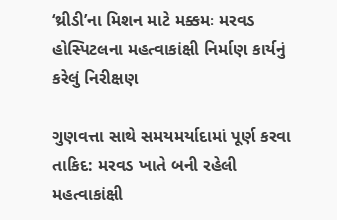‘થ્રીડી’ના મિશન માટે મક્કમઃ મરવડ હોસ્‍પિટલના મહત્‍વાકાંક્ષી નિર્માણ કાર્યનું કરેલું નિરીક્ષણ

ગુણવત્તા સાથે સમયમર્યાદામાં પૂર્ણ કરવા તાકિદ: મરવડ ખાતે બની રહેલી મહત્‍વાકાંક્ષી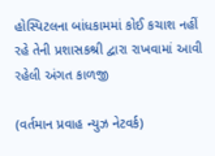હોસ્‍પિટલના બાંધકામમાં કોઈ કચાશ નહીં રહે તેની પ્રશાસકશ્રી દ્વારા રાખવામાં આવી રહેલી અંગત કાળજી

(વર્તમાન પ્રવાહ ન્‍યુઝ નેટવર્ક)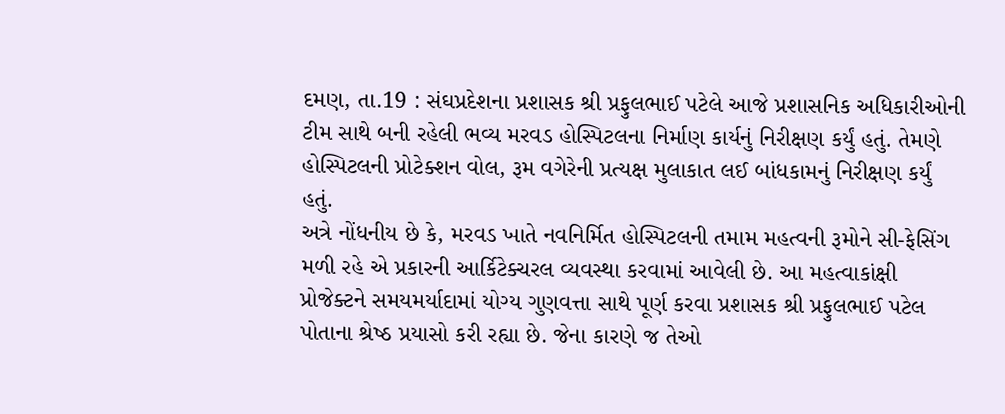દમણ, તા.19 : સંઘપ્રદેશના પ્રશાસક શ્રી પ્રફુલભાઈ પટેલે આજે પ્રશાસનિક અધિકારીઓની ટીમ સાથે બની રહેલી ભવ્‍ય મરવડ હોસ્‍પિટલના નિર્માણ કાર્યનું નિરીક્ષણ કર્યું હતું. તેમણે હોસ્‍પિટલની પ્રોટેક્‍શન વોલ, રૂમ વગેરેની પ્રત્‍યક્ષ મુલાકાત લઈ બાંધકામનું નિરીક્ષણ કર્યું હતું.
અત્રે નોંધનીય છે કે, મરવડ ખાતે નવનિર્મિત હોસ્‍પિટલની તમામ મહત્‍વની રૂમોને સી-ફેસિંગ મળી રહે એ પ્રકારની આર્કિટેક્‍ચરલ વ્‍યવસ્‍થા કરવામાં આવેલી છે. આ મહત્‍વાકાંક્ષી પ્રોજેક્‍ટને સમયમર્યાદામાં યોગ્‍ય ગુણવત્તા સાથે પૂર્ણ કરવા પ્રશાસક શ્રી પ્રફુલભાઈ પટેલ પોતાના શ્રેષ્‍ઠ પ્રયાસો કરી રહ્યા છે. જેના કારણે જ તેઓ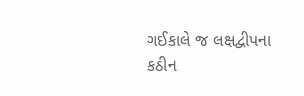ગઈકાલે જ લક્ષદ્વીપના કઠીન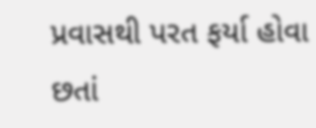પ્રવાસથી પરત ફર્યા હોવા છતાં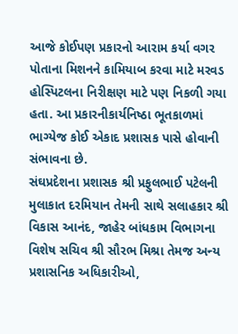આજે કોઈપણ પ્રકારનો આરામ કર્યા વગર પોતાના મિશનને કામિયાબ કરવા માટે મરવડ હોસ્‍પિટલના નિરીક્ષણ માટે પણ નિકળી ગયા હતા. આ પ્રકારનીકાર્યનિષ્‍ઠા ભૂતકાળમાં ભાગ્‍યેજ કોઈ એકાદ પ્રશાસક પાસે હોવાની સંભાવના છે.
સંઘપ્રદેશના પ્રશાસક શ્રી પ્રફુલભાઈ પટેલની મુલાકાત દરમિયાન તેમની સાથે સલાહકાર શ્રી વિકાસ આનંદ, જાહેર બાંધકામ વિભાગના વિશેષ સચિવ શ્રી સૌરભ મિશ્રા તેમજ અન્‍ય પ્રશાસનિક અધિકારીઓ,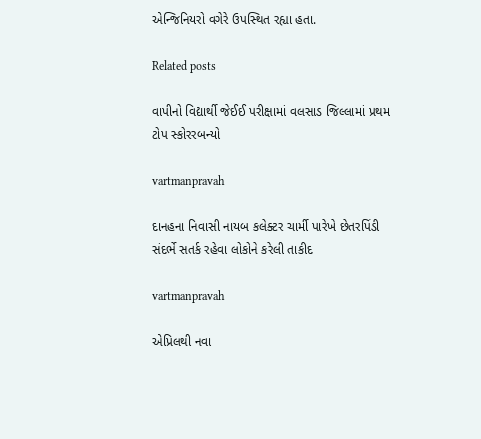એન્‍જિનિયરો વગેરે ઉપસ્‍થિત રહ્યા હતા.

Related posts

વાપીનો વિદ્યાર્થી જેઈઈ પરીક્ષામાં વલસાડ જિલ્લામાં પ્રથમ ટોપ સ્‍કોરરબન્‍યો

vartmanpravah

દાનહના નિવાસી નાયબ કલેક્‍ટર ચાર્મી પારેખે છેતરપિંડી સંદર્ભે સતર્ક રહેવા લોકોને કરેલી તાકીદ

vartmanpravah

એપ્રિલથી નવા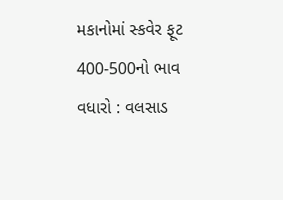મકાનોમાં સ્કવેર ફૂટ 400-500નો ભાવ વધારો : વલસાડ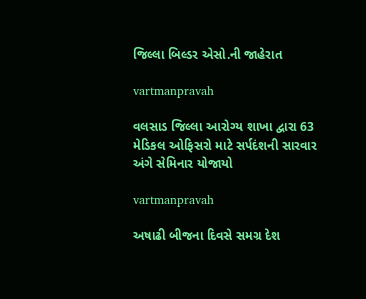જિલ્લા બિલ્‍ડર એસો.ની જાહેરાત

vartmanpravah

વલસાડ જિલ્લા આરોગ્‍ય શાખા દ્વારા 63 મેડિકલ ઓફિસરો માટે સર્પદંશની સારવાર અંગે સેમિનાર યોજાયો

vartmanpravah

અષાઢી બીજના દિવસે સમગ્ર દેશ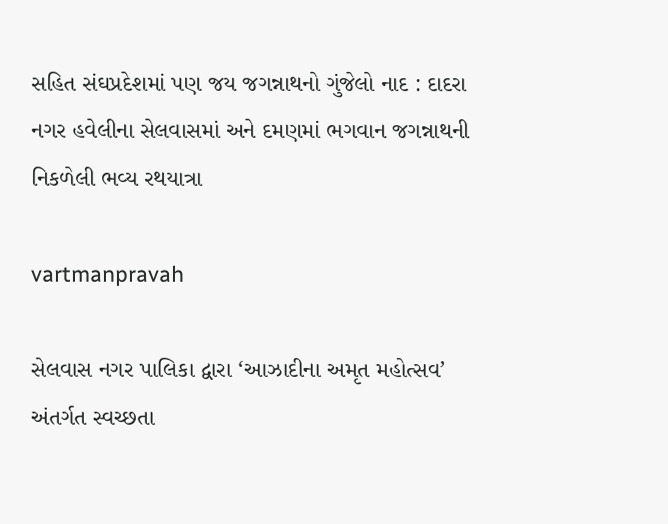સહિત સંઘપ્રદેશમાં પણ જય જગન્નાથનો ગુંજેલો નાદ : દાદરા નગર હવેલીના સેલવાસમાં અને દમણમાં ભગવાન જગન્નાથની નિકળેલી ભવ્‍ય રથયાત્રા

vartmanpravah

સેલવાસ નગર પાલિકા દ્વારા ‘આઝાદીના અમૃત મહોત્‍સવ’ અંતર્ગત સ્‍વચ્‍છતા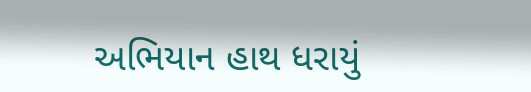અભિયાન હાથ ધરાયું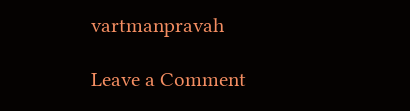vartmanpravah

Leave a Comment